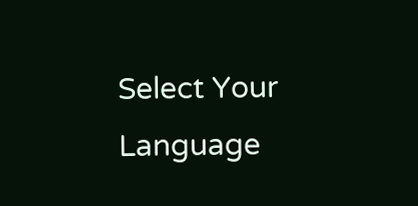Select Your Language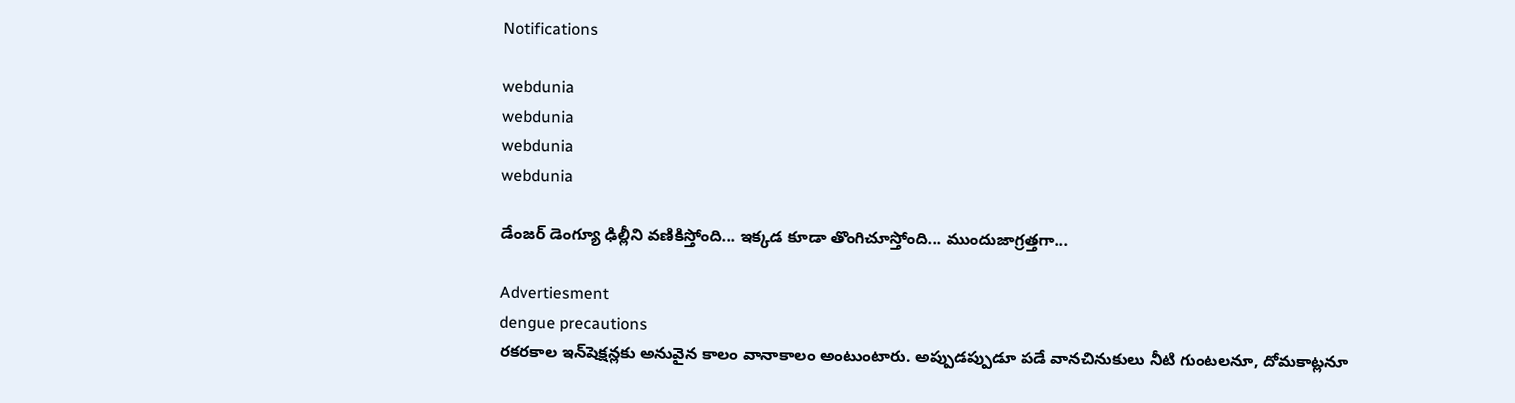Notifications

webdunia
webdunia
webdunia
webdunia

డేంజర్ డెంగ్యూ ఢిల్లీని వణికిస్తోంది... ఇక్కడ కూడా తొంగిచూస్తోంది... ముందుజాగ్రత్తగా...

Advertiesment
dengue precautions
రకరకాల ఇన్‌షెక్షన్లకు అనువైన కాలం వానాకాలం అంటుంటారు. అప్పుడప్పుడూ పడే వానచినుకులు నీటి గుంటలనూ, దోమకాట్లనూ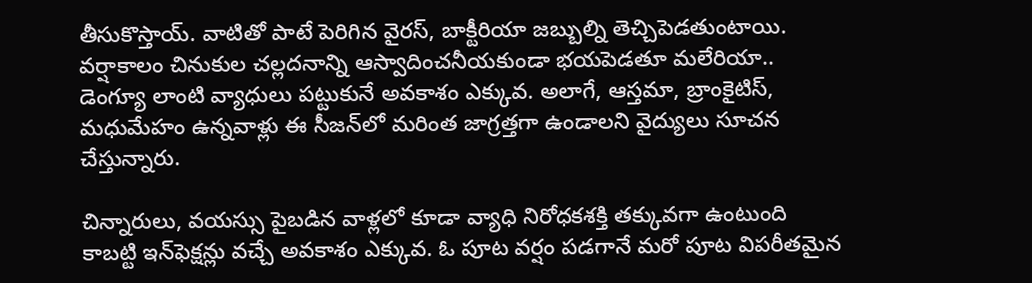తీసుకొస్తాయ్. వాటితో పాటే పెరిగిన వైరస్, బాక్టీరియా జబ్బుల్ని తెచ్చిపెడతుంటాయి. వర్షాకాలం చినుకుల చల్లదనాన్ని ఆస్వాదించనీయకుండా భయపెడతూ మలేరియా.. డెంగ్యూ లాంటి వ్యాధులు పట్టుకునే అవకాశం ఎక్కువ. అలాగే, ఆస్తమా, బ్రాంకైటిస్, మధుమేహం ఉన్నవాళ్లు ఈ సీజన్‌లో మరింత జాగ్రత్తగా ఉండాలని వైద్యులు సూచన చేస్తున్నారు.

చిన్నారులు, వయస్సు పైబడిన వాళ్లలో కూడా వ్యాధి నిరోధకశక్తి తక్కువగా ఉంటుంది కాబట్టి ఇన్‌ఫెక్షన్లు వచ్చే అవకాశం ఎక్కువ. ఓ పూట వర్షం పడగానే మరో పూట విపరీతమైన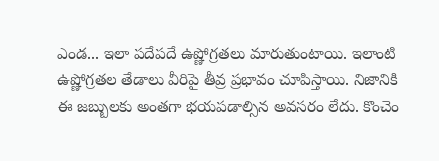ఎండ... ఇలా పదేపదే ఉష్ణోగ్రతలు మారుతుంటాయి. ఇలాంటి ఉష్ణోగ్రతల తేడాలు వీరిపై తీవ్ర ప్రభావం చూపిస్తాయి. నిజానికి ఈ జబ్బులకు అంతగా భయపడాల్సిన అవసరం లేదు. కొంచెం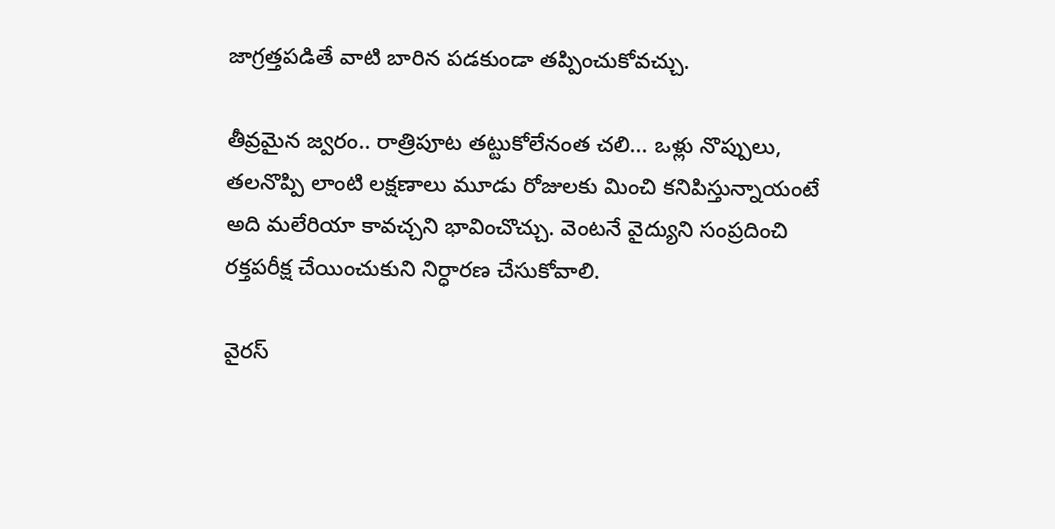జాగ్రత్తపడితే వాటి బారిన పడకుండా తప్పించుకోవచ్చు.

తీవ్రమైన జ్వరం.. రాత్రిపూట తట్టుకోలేనంత చలి... ఒళ్లు నొప్పులు, తలనొప్పి లాంటి లక్షణాలు మూడు రోజులకు మించి కనిపిస్తున్నాయంటే అది మలేరియా కావచ్చని భావించొచ్చు. వెంటనే వైద్యుని సంప్రదించి రక్తపరీక్ష చేయించుకుని నిర్ధారణ చేసుకోవాలి.

వైరస్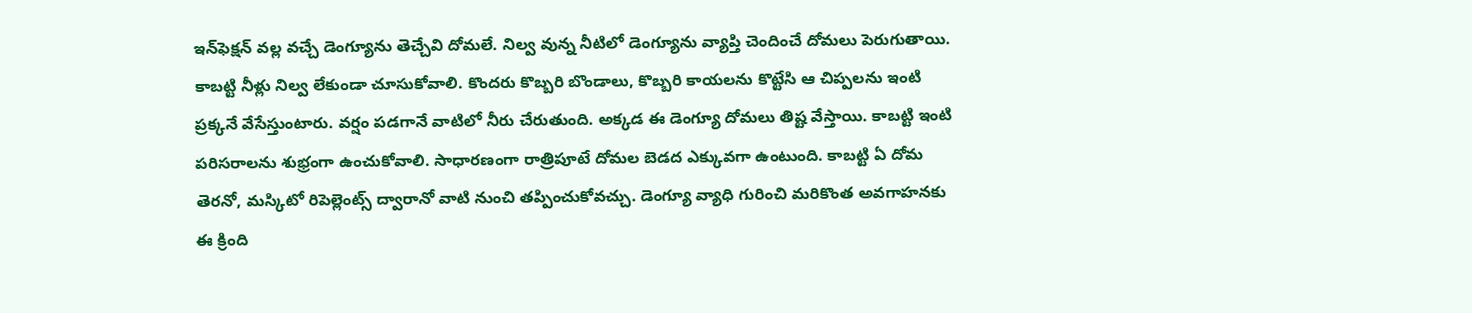ఇన్‌ఫెక్షన్ వల్ల వచ్చే డెంగ్యూను తెచ్చేవి దోమలే. నిల్వ వున్న నీటిలో డెంగ్యూను వ్యాప్తి చెందించే దోమలు పెరుగుతాయి. కాబట్టి నీళ్లు నిల్వ లేకుండా చూసుకోవాలి. కొందరు కొబ్బరి బొండాలు, కొబ్బరి కాయలను కొట్టేసి ఆ చిప్పలను ఇంటి ప్రక్కనే వేసేస్తుంటారు. వర్షం పడగానే వాటిలో నీరు చేరుతుంది. అక్కడ ఈ డెంగ్యూ దోమలు తిష్ట వేస్తాయి. కాబట్టి ఇంటి పరిసరాలను శుభ్రంగా ఉంచుకోవాలి. సాధారణంగా రాత్రిపూటే దోమల బెడద ఎక్కువగా ఉంటుంది. కాబట్టి ఏ దోమ తెరనో, మస్కిటో రిపెల్లెంట్స్ ద్వారానో వాటి నుంచి తప్పించుకోవచ్చు. డెంగ్యూ వ్యాధి గురించి మరికొంత అవగాహనకు ఈ క్రింది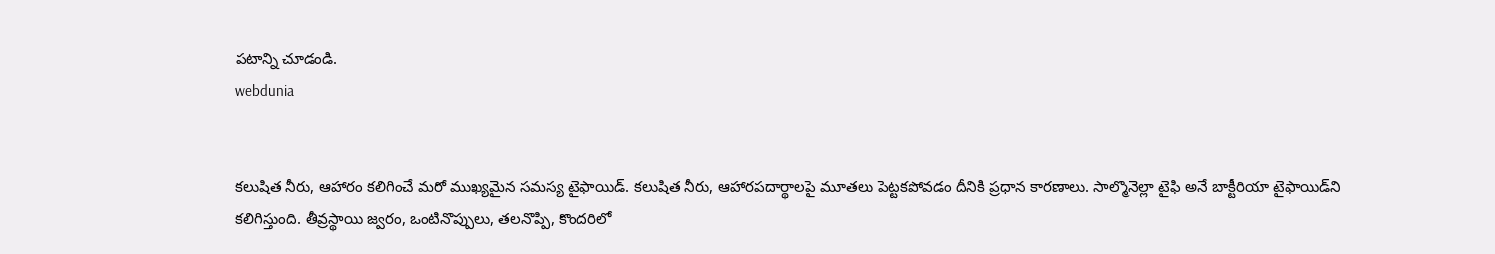పటాన్ని చూడండి.
webdunia


కలుషిత నీరు, ఆహారం కలిగించే మరో ముఖ్యమైన సమస్య టైఫాయిడ్. కలుషిత నీరు, ఆహారపదార్థాలపై మూతలు పెట్టకపోవడం దీనికి ప్రధాన కారణాలు. సాల్మొనెల్లా టైఫి అనే బాక్టీరియా టైఫాయిడ్‌ని కలిగిస్తుంది. తీవ్రస్థాయి జ్వరం, ఒంటినొప్పులు, తలనొప్పి, కొందరిలో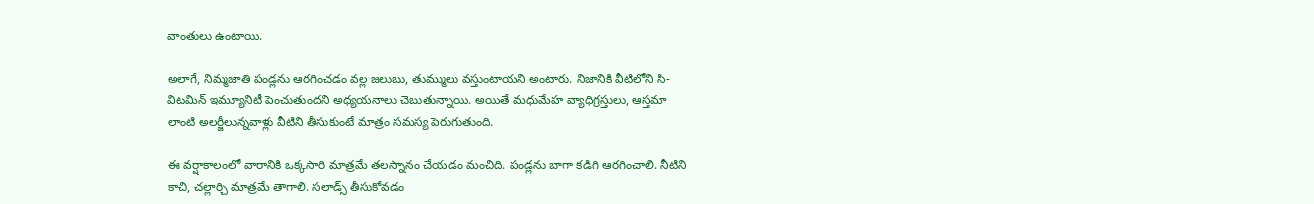వాంతులు ఉంటాయి.

అలాగే, నిమ్మజాతి పండ్లను ఆరగించడం వల్ల జలుబు, తుమ్ములు వస్తుంటాయని అంటారు. నిజానికి వీటిలోని సి-విటమిన్ ఇమ్యూనిటీ పెంచుతుందని అధ్యయనాలు చెబుతున్నాయి. అయితే మధుమేహ వ్యాధిగ్రస్తులు, ఆస్తమా లాంటి అలర్జీలున్నవాళ్లు వీటిని తీసుకుంటే మాత్రం సమస్య పెరుగుతుంది.

ఈ వర్షాకాలంలో వారానికి ఒక్కసారి మాత్రమే తలస్నానం చేయడం మంచిది. పండ్లను బాగా కడిగి ఆరగించాలి. నీటిని కాచి, చల్లార్చి మాత్రమే తాగాలి. సలాడ్స్ తీసుకోవడం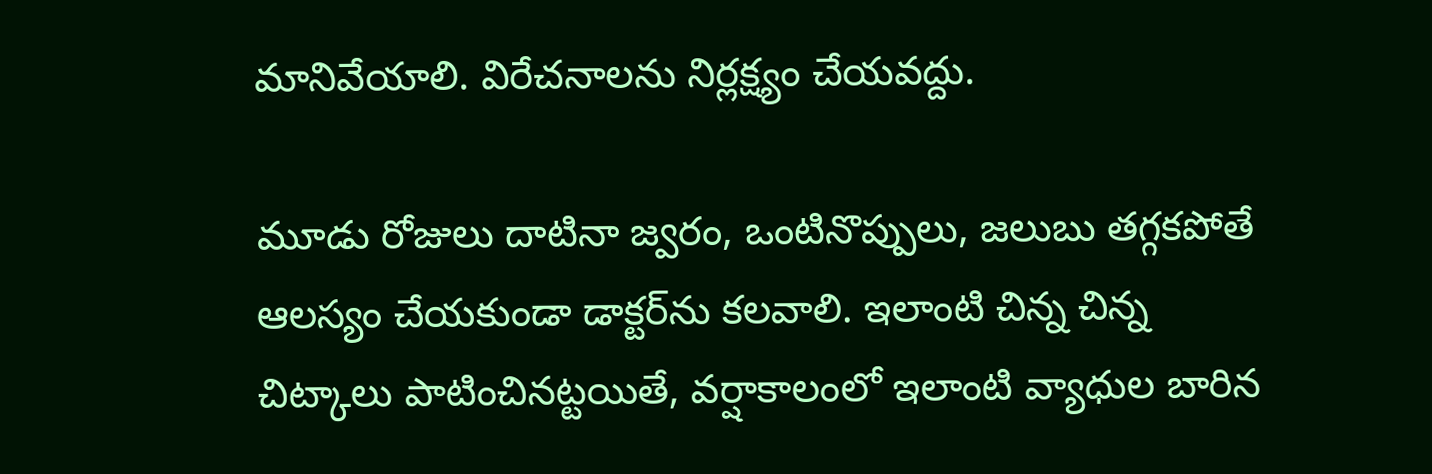మానివేయాలి. విరేచనాలను నిర్లక్ష్యం చేయవద్దు.

మూడు రోజులు దాటినా జ్వరం, ఒంటినొప్పులు, జలుబు తగ్గకపోతే ఆలస్యం చేయకుండా డాక్టర్‌ను కలవాలి. ఇలాంటి చిన్న చిన్న చిట్కాలు పాటించినట్టయితే, వర్షాకాలంలో ఇలాంటి వ్యాధుల బారిన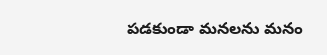పడకుండా మనలను మనం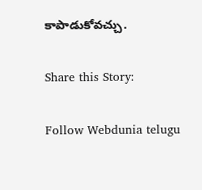కాపాడుకోవచ్చు.

Share this Story:

Follow Webdunia telugu